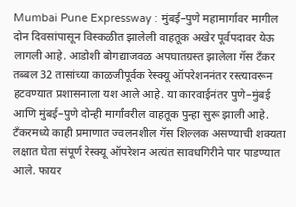Mumbai Pune Expressway : मुंबई–पुणे महामार्गावर मागील दोन दिवसांपासून विस्कळीत झालेली वाहतूक अखेर पूर्वपदावर येऊ लागली आहे. आडोशी बोगद्याजवळ अपघातग्रस्त झालेला गॅस टँकर तब्बल 32 तासांच्या काळजीपूर्वक रेस्क्यू ऑपरेशननंतर रस्त्यावरून हटवण्यात प्रशासनाला यश आले आहे. या कारवाईनंतर पुणे–मुंबई आणि मुंबई–पुणे दोन्ही मार्गांवरील वाहतूक पुन्हा सुरू झाली आहे.
टँकरमध्ये काही प्रमाणात ज्वलनशील गॅस शिल्लक असण्याची शक्यता लक्षात घेता संपूर्ण रेस्क्यू ऑपरेशन अत्यंत सावधगिरीने पार पाडण्यात आले. फायर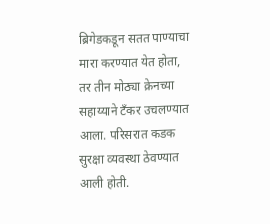ब्रिगेडकडून सतत पाण्याचा मारा करण्यात येत होता, तर तीन मोठ्या क्रेनच्या सहाय्याने टँकर उचलण्यात आला. परिसरात कडक सुरक्षा व्यवस्था ठेवण्यात आली होती.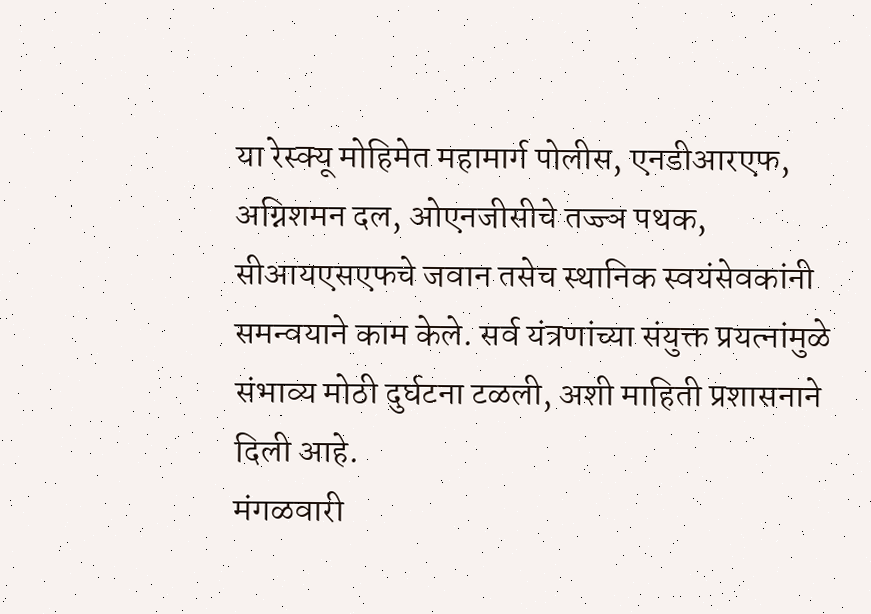या रेस्क्यू मोहिमेत महामार्ग पोलीस, एनडीआरएफ, अग्निशमन दल, ओएनजीसीचे तज्ज्ञ पथक, सीआयएसएफचे जवान तसेच स्थानिक स्वयंसेवकांनी समन्वयाने काम केले. सर्व यंत्रणांच्या संयुक्त प्रयत्नांमुळे संभाव्य मोठी दुर्घटना टळली, अशी माहिती प्रशासनाने दिली आहे.
मंगळवारी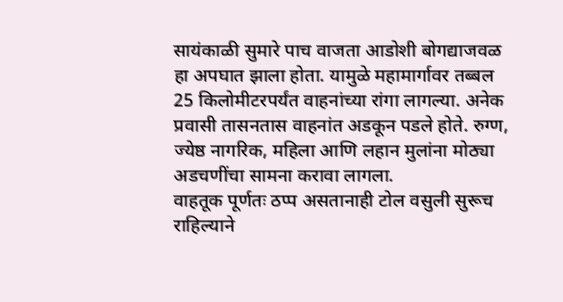सायंकाळी सुमारे पाच वाजता आडोशी बोगद्याजवळ हा अपघात झाला होता. यामुळे महामार्गावर तब्बल 25 किलोमीटरपर्यंत वाहनांच्या रांगा लागल्या. अनेक प्रवासी तासनतास वाहनांत अडकून पडले होते. रुग्ण, ज्येष्ठ नागरिक, महिला आणि लहान मुलांना मोठ्या अडचणींचा सामना करावा लागला.
वाहतूक पूर्णतः ठप्प असतानाही टोल वसुली सुरूच राहिल्याने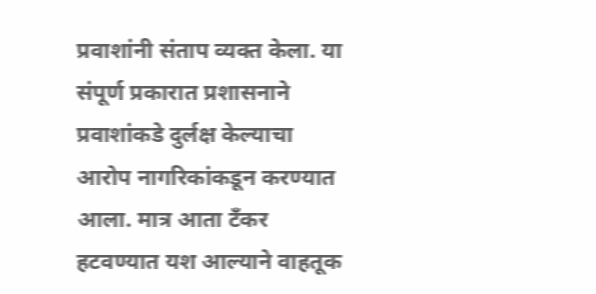प्रवाशांनी संताप व्यक्त केला. या संपूर्ण प्रकारात प्रशासनाने प्रवाशांकडे दुर्लक्ष केल्याचा आरोप नागरिकांकडून करण्यात आला. मात्र आता टँकर हटवण्यात यश आल्याने वाहतूक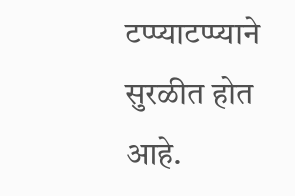टप्प्याटप्प्याने सुरळीत होत आहे.